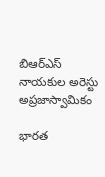బిఆర్ఎస్ నాయకుల అరెస్టు అప్రజాస్వామికం

భారత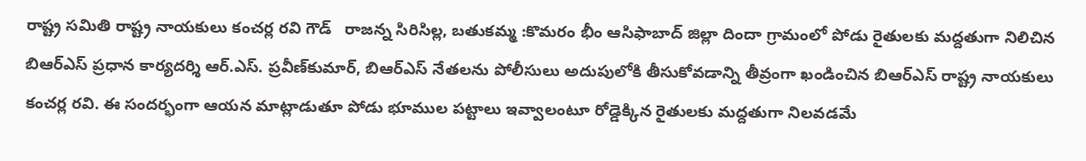రాష్ట్ర సమితి రాష్ట్ర నాయకులు కంచర్ల రవి గౌడ్   రాజన్న సిరిసిల్ల, బతుకమ్మ :కొమరం భీం ఆసిఫాబాద్ జిల్లా దిందా గ్రామంలో పోడు రైతులకు మద్దతుగా నిలిచిన  బిఆర్ఎస్ ప్రధాన కార్యదర్శి ఆర్‌.ఎస్‌. ప్రవీణ్‌కుమార్, బిఆర్ఎస్ నేతలను పోలీసులు అదుపులోకి తీసుకోవడాన్ని తీవ్రంగా ఖండించిన బిఆర్ఎస్ రాష్ట్ర నాయకులు కంచర్ల రవి. ఈ సందర్భంగా ఆయన మాట్లాడుతూ పోడు భూముల పట్టాలు ఇవ్వాలంటూ రోడ్డెక్కిన రైతులకు మద్దతుగా నిలవడమే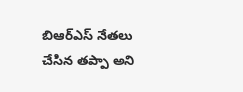బిఆర్ఎస్ నేతలు చేసిన తప్పా అని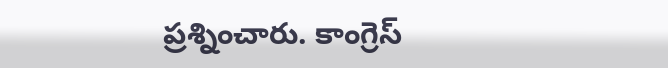ప్రశ్నించారు. కాంగ్రెస్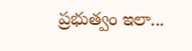ప్రభుత్వం ఇలా...